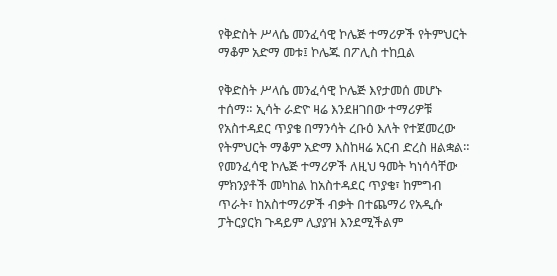የቅድስት ሥላሴ መንፈሳዊ ኮሌጅ ተማሪዎች የትምህርት ማቆም አድማ መቱ፤ ኮሌጁ በፖሊስ ተከቧል

የቅድስት ሥላሴ መንፈሳዊ ኮሌጅ እየታመሰ መሆኑ ተሰማ። ኢሳት ራድዮ ዛሬ እንደዘገበው ተማሪዎቹ የአስተዳደር ጥያቄ በማንሳት ረቡዕ እለት የተጀመረው የትምህርት ማቆም አድማ እስከዛሬ አርብ ድረስ ዘልቋል። የመንፈሳዊ ኮሌጅ ተማሪዎች ለዚህ ዓመት ካነሳሳቸው ምክንያቶች መካከል ከአስተዳደር ጥያቄ፣ ከምግብ ጥራት፣ ከአስተማሪዎች ብቃት በተጨማሪ የአዲሱ ፓትርያርክ ጉዳይም ሊያያዝ እንደሚችልም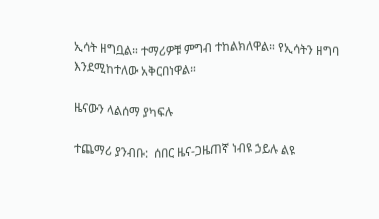ኢሳት ዘግቧል። ተማሪዎቹ ምግብ ተከልክለዋል። የኢሳትን ዘግባ እንደሚከተለው አቅርበነዋል።

ዜናውን ላልሰማ ያካፍሉ

ተጨማሪ ያንብቡ:  ሰበር ዜና-ጋዜጠኛ ነብዩ ኃይሉ ልዩ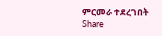ምርመራ ተደረገበት
Share